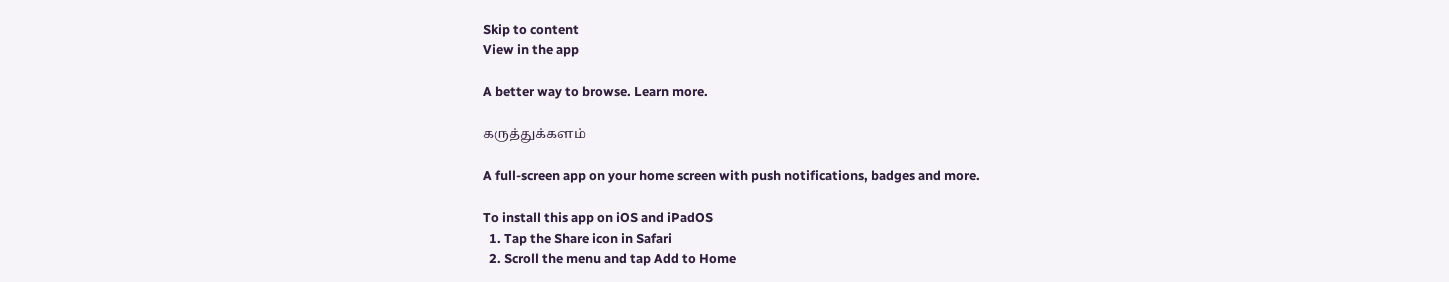Skip to content
View in the app

A better way to browse. Learn more.

கருத்துக்களம்

A full-screen app on your home screen with push notifications, badges and more.

To install this app on iOS and iPadOS
  1. Tap the Share icon in Safari
  2. Scroll the menu and tap Add to Home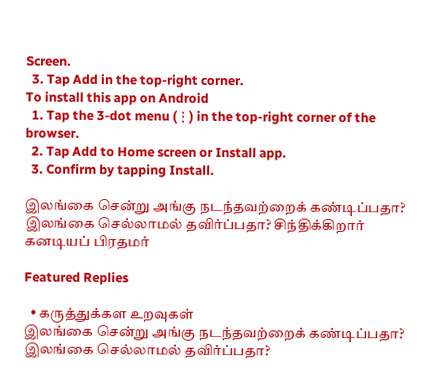Screen.
  3. Tap Add in the top-right corner.
To install this app on Android
  1. Tap the 3-dot menu (⋮) in the top-right corner of the browser.
  2. Tap Add to Home screen or Install app.
  3. Confirm by tapping Install.

இலங்கை சென்று அங்கு நடந்தவற்றைக் கண்டிப்பதா? இலங்கை செல்லாமல் தவிர்ப்பதா? சிந்திக்கிறார் கனடியப் பிரதமர்

Featured Replies

  • கருத்துக்கள உறவுகள்
இலங்கை சென்று அங்கு நடந்தவற்றைக் கண்டிப்பதா? இலங்கை செல்லாமல் தவிர்ப்பதா?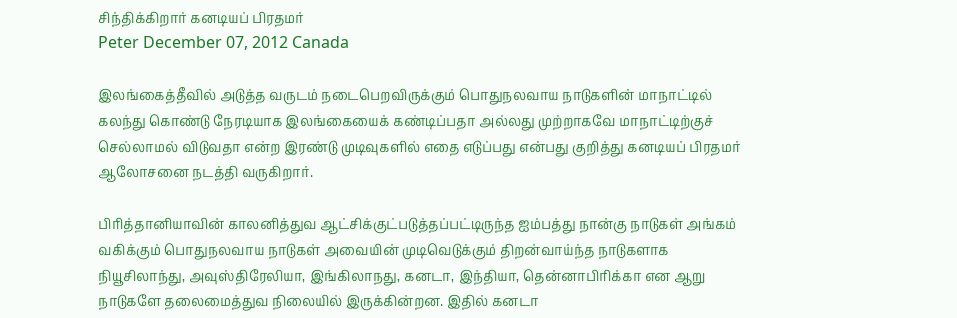சிந்திக்கிறார் கனடியப் பிரதமர்
Peter December 07, 2012 Canada

இலங்கைத்தீவில் அடுத்த வருடம் நடைபெறவிருக்கும் பொதுநலவாய நாடுகளின் மாநாட்டில் கலந்து கொண்டு நேரடியாக இலங்கையைக் கண்டிப்பதா அல்லது முற்றாகவே மாநாட்டிற்குச் செல்லாமல் விடுவதா என்ற இரண்டு முடிவுகளில் எதை எடுப்பது என்பது குறித்து கனடியப் பிரதமர் ஆலோசனை நடத்தி வருகிறார்.

பிரித்தானியாவின் காலனித்துவ ஆட்சிக்குட்படுத்தப்பட்டிருந்த ஐம்பத்து நான்கு நாடுகள் அங்கம் வகிக்கும் பொதுநலவாய நாடுகள் அவையின் முடிவெடுக்கும் திறன்வாய்ந்த நாடுகளாக நியூசிலாந்து, அவுஸ்திரேலியா, இங்கிலாநது, கனடா, இந்தியா, தென்னாபிரிக்கா என ஆறு நாடுகளே தலைமைத்துவ நிலையில் இருக்கின்றன. இதில் கனடா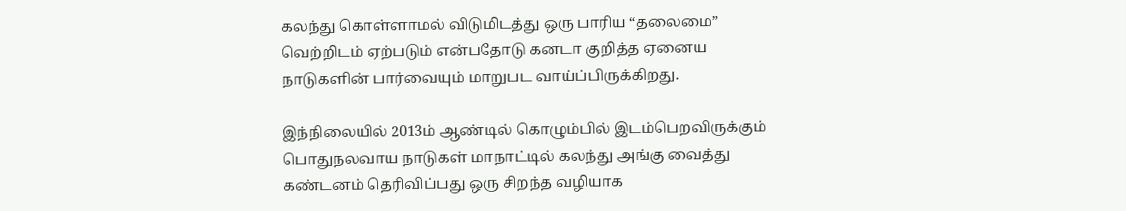கலந்து கொள்ளாமல் விடுமிடத்து ஒரு பாரிய “தலைமை” வெற்றிடம் ஏற்படும் என்பதோடு கனடா குறித்த ஏனைய நாடுகளின் பார்வையும் மாறுபட வாய்ப்பிருக்கிறது.

இந்நிலையில் 2013ம் ஆண்டில் கொழும்பில் இடம்பெறவிருக்கும் பொதுநலவாய நாடுகள் மாநாட்டில் கலந்து அங்கு வைத்து கண்டனம் தெரிவிப்பது ஒரு சிறந்த வழியாக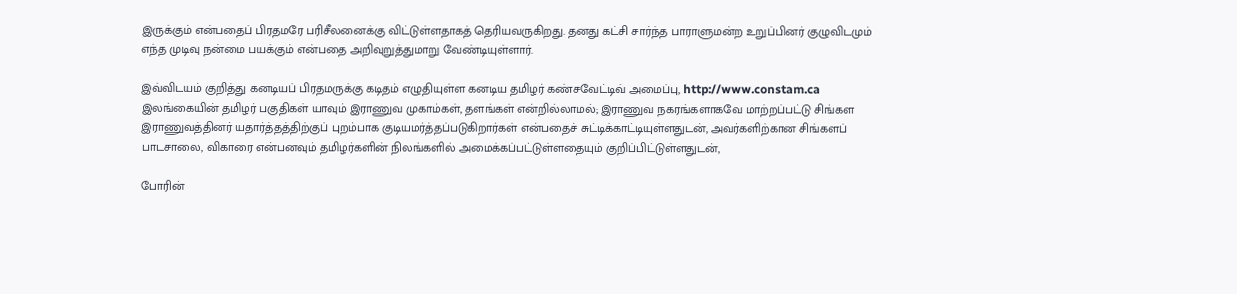இருக்கும் என்பதைப் பிரதமரே பரிசீலனைக்கு விட்டுள்ளதாகத் தெரியவருகிறது. தனது கட்சி சார்ந்த பாராளுமன்ற உறுப்பினர் குழுவிடமும் எந்த முடிவு நன்மை பயக்கும் என்பதை அறிவுறுத்துமாறு வேண்டியுள்ளார்.

இவ்விடயம் குறித்து கனடியப் பிரதமருக்கு கடிதம் எழுதியுள்ள கனடிய தமிழர் கண்சவேட்டிவ் அமைப்பு, http://www.constam.ca இலங்கையின் தமிழர் பகுதிகள் யாவும் இராணுவ முகாம்கள், தளங்கள் என்றில்லாமல்; இராணுவ நகரங்களாகவே மாற்றப்பட்டு சிங்கள இராணுவத்தினர் யதார்த்தத்திற்குப் புறம்பாக குடியமர்த்தப்படுகிறார்கள் என்பதைச் சுட்டிக்காட்டியுள்ளதுடன், அவர்களிற்கான சிங்களப் பாடசாலை, விகாரை என்பனவும் தமிழர்களின் நிலங்களில் அமைக்கப்பட்டுள்ளதையும் குறிப்பிட்டுள்ளதுடன்,

போரின்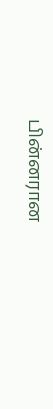பின்னரான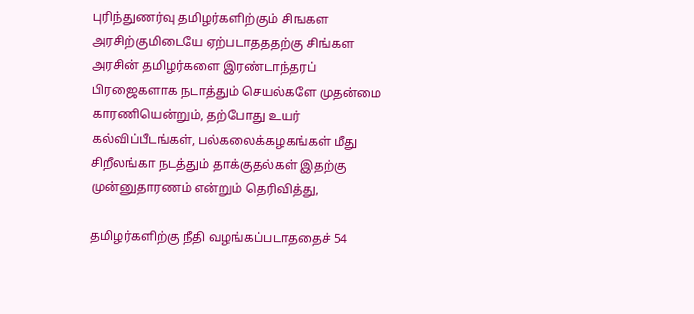புரிந்துணர்வு தமிழர்களிற்கும் சிஙகள அரசிற்குமிடையே ஏற்படாதததற்கு சிங்கள அரசின் தமிழர்களை இரண்டாந்தரப் பிரஜைகளாக நடாத்தும் செயல்களே முதன்மை காரணியென்றும், தற்போது உயர் கல்விப்பீடங்கள், பல்கலைக்கழகங்கள் மீது சிறீலங்கா நடத்தும் தாக்குதல்கள் இதற்கு முன்னுதாரணம் என்றும் தெரிவித்து,

தமிழர்களிற்கு நீதி வழங்கப்படாததைச் 54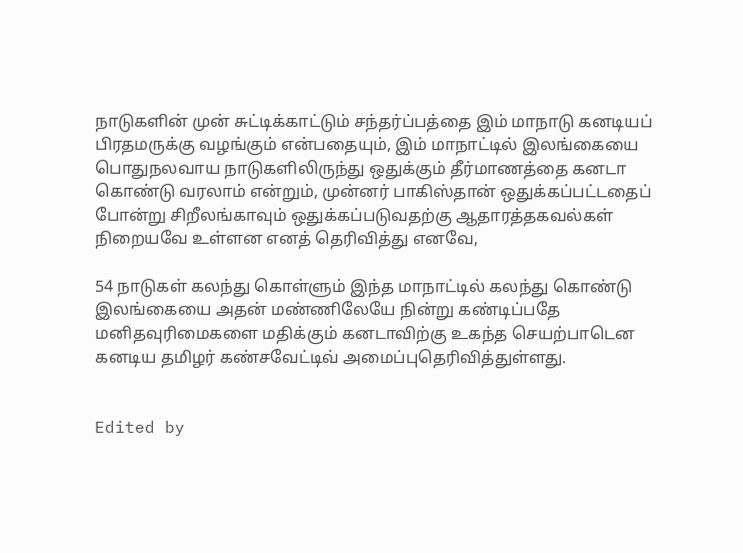நாடுகளின் முன் சுட்டிக்காட்டும் சந்தர்ப்பத்தை இம் மாநாடு கனடியப் பிரதமருக்கு வழங்கும் என்பதையும், இம் மாநாட்டில் இலங்கையை பொதுநலவாய நாடுகளிலிருந்து ஒதுக்கும் தீர்மாணத்தை கனடா கொண்டு வரலாம் என்றும், முன்னர் பாகிஸ்தான் ஒதுக்கப்பட்டதைப் போன்று சிறீலங்காவும் ஒதுக்கப்படுவதற்கு ஆதாரத்தகவல்கள் நிறையவே உள்ளன எனத் தெரிவித்து எனவே,

54 நாடுகள் கலந்து கொள்ளும் இந்த மாநாட்டில் கலந்து கொண்டு இலங்கையை அதன் மண்ணிலேயே நின்று கண்டிப்பதே மனிதவுரிமைகளை மதிக்கும் கனடாவிற்கு உகந்த செயற்பாடென கனடிய தமிழர் கண்சவேட்டிவ் அமைப்புதெரிவித்துள்ளது.


Edited by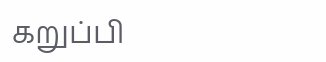கறுப்பி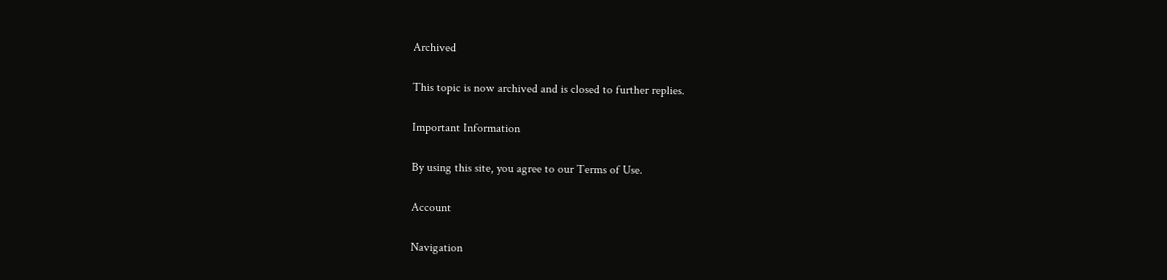Archived

This topic is now archived and is closed to further replies.

Important Information

By using this site, you agree to our Terms of Use.

Account

Navigation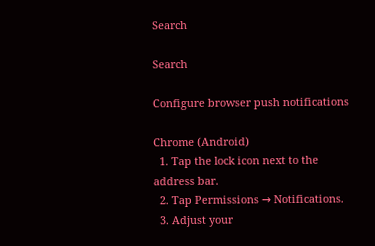Search

Search

Configure browser push notifications

Chrome (Android)
  1. Tap the lock icon next to the address bar.
  2. Tap Permissions → Notifications.
  3. Adjust your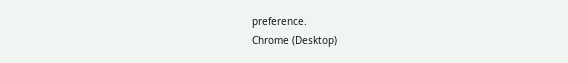preference.
Chrome (Desktop)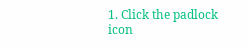1. Click the padlock icon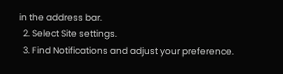in the address bar.
  2. Select Site settings.
  3. Find Notifications and adjust your preference.